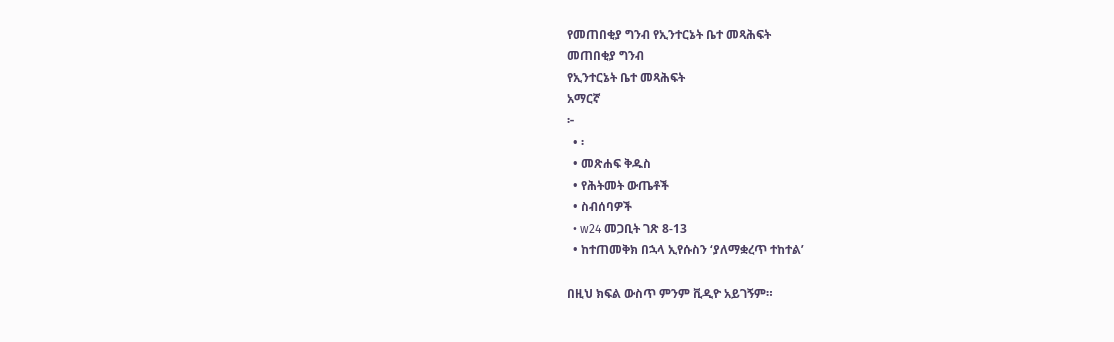የመጠበቂያ ግንብ የኢንተርኔት ቤተ መጻሕፍት
መጠበቂያ ግንብ
የኢንተርኔት ቤተ መጻሕፍት
አማርኛ
፦
  • ፡
  • መጽሐፍ ቅዱስ
  • የሕትመት ውጤቶች
  • ስብሰባዎች
  • w24 መጋቢት ገጽ 8-13
  • ከተጠመቅክ በኋላ ኢየሱስን ‘ያለማቋረጥ ተከተል’

በዚህ ክፍል ውስጥ ምንም ቪዲዮ አይገኝም።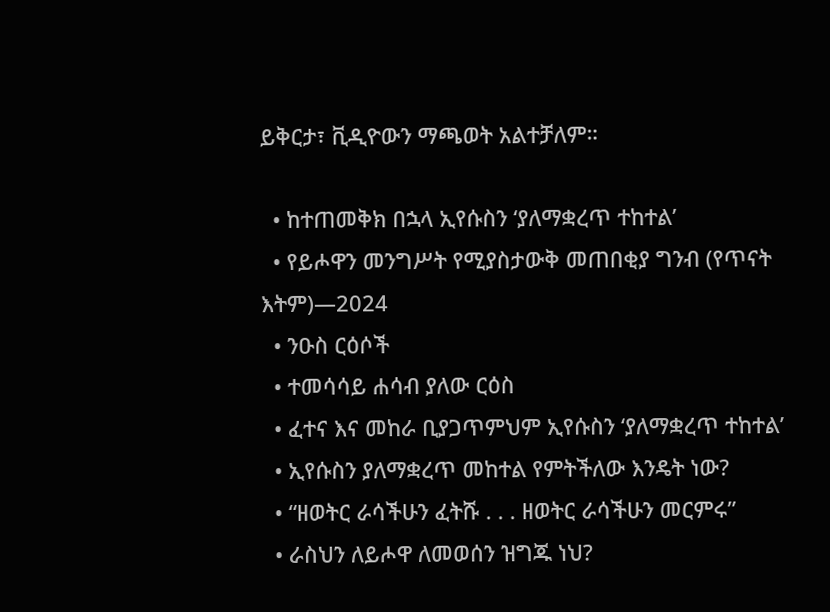ይቅርታ፣ ቪዲዮውን ማጫወት አልተቻለም።

  • ከተጠመቅክ በኋላ ኢየሱስን ‘ያለማቋረጥ ተከተል’
  • የይሖዋን መንግሥት የሚያስታውቅ መጠበቂያ ግንብ (የጥናት እትም)—2024
  • ንዑስ ርዕሶች
  • ተመሳሳይ ሐሳብ ያለው ርዕስ
  • ፈተና እና መከራ ቢያጋጥምህም ኢየሱስን ‘ያለማቋረጥ ተከተል’
  • ኢየሱስን ያለማቋረጥ መከተል የምትችለው እንዴት ነው?
  • “ዘወትር ራሳችሁን ፈትሹ . . . ዘወትር ራሳችሁን መርምሩ”
  • ራስህን ለይሖዋ ለመወሰን ዝግጁ ነህ?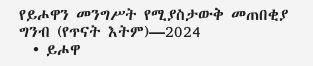የይሖዋን መንግሥት የሚያስታውቅ መጠበቂያ ግንብ (የጥናት እትም)—2024
  • ይሖዋ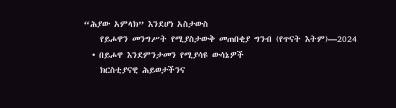“ሕያው አምላክ” እንደሆነ አስታውስ
    የይሖዋን መንግሥት የሚያስታውቅ መጠበቂያ ግንብ (የጥናት እትም)—2024
  • በይሖዋ እንደምንታመን የሚያሳዩ ውሳኔዎች
    ክርስቲያናዊ ሕይወታችንና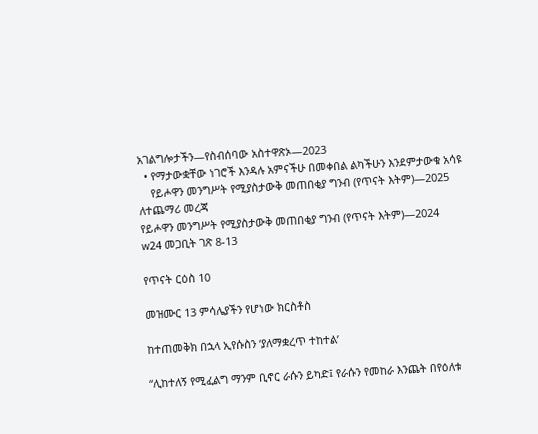አገልግሎታችን—የስብሰባው አስተዋጽኦ—2023
  • የማታውቋቸው ነገሮች እንዳሉ አምናችሁ በመቀበል ልካችሁን እንደምታውቁ አሳዩ
    የይሖዋን መንግሥት የሚያስታውቅ መጠበቂያ ግንብ (የጥናት እትም)—2025
ለተጨማሪ መረጃ
የይሖዋን መንግሥት የሚያስታውቅ መጠበቂያ ግንብ (የጥናት እትም)—2024
w24 መጋቢት ገጽ 8-13

የጥናት ርዕስ 10

መዝሙር 13 ምሳሌያችን የሆነው ክርስቶስ

ከተጠመቅክ በኋላ ኢየሱስን ‘ያለማቋረጥ ተከተል’

“ሊከተለኝ የሚፈልግ ማንም ቢኖር ራሱን ይካድ፤ የራሱን የመከራ እንጨት በየዕለቱ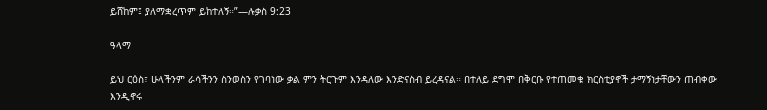ይሸከም፤ ያለማቋረጥም ይከተለኝ።”—ሉቃስ 9:23

ዓላማ

ይህ ርዕስ፣ ሁላችንም ራሳችንን ስንወስን የገባነው ቃል ምን ትርጉም እንዳለው እንድናስብ ይረዳናል። በተለይ ደግሞ በቅርቡ የተጠመቁ ክርስቲያኖች ታማኝነታቸውን ጠብቀው እንዲኖሩ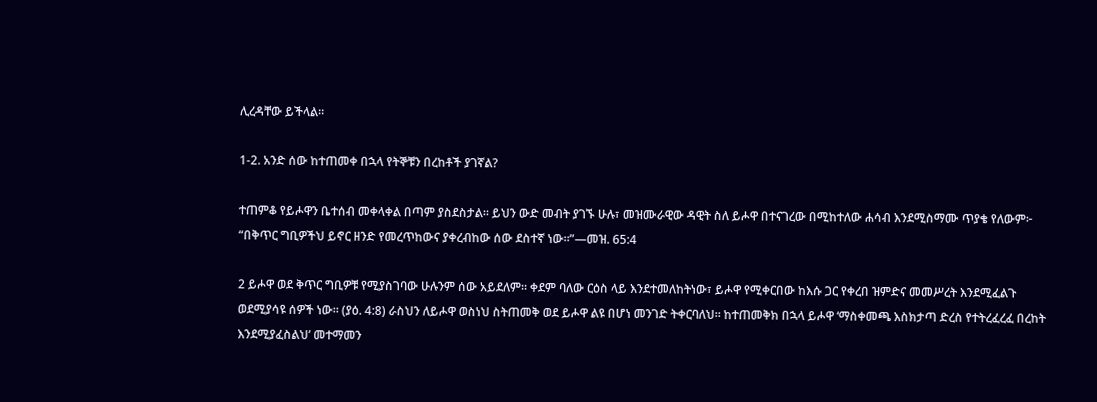ሊረዳቸው ይችላል።

1-2. አንድ ሰው ከተጠመቀ በኋላ የትኞቹን በረከቶች ያገኛል?

ተጠምቆ የይሖዋን ቤተሰብ መቀላቀል በጣም ያስደስታል። ይህን ውድ መብት ያገኙ ሁሉ፣ መዝሙራዊው ዳዊት ስለ ይሖዋ በተናገረው በሚከተለው ሐሳብ እንደሚስማሙ ጥያቄ የለውም፦ “በቅጥር ግቢዎችህ ይኖር ዘንድ የመረጥከውና ያቀረብከው ሰው ደስተኛ ነው።”—መዝ. 65:4

2 ይሖዋ ወደ ቅጥር ግቢዎቹ የሚያስገባው ሁሉንም ሰው አይደለም። ቀደም ባለው ርዕስ ላይ እንደተመለከትነው፣ ይሖዋ የሚቀርበው ከእሱ ጋር የቀረበ ዝምድና መመሥረት እንደሚፈልጉ ወደሚያሳዩ ሰዎች ነው። (ያዕ. 4:8) ራስህን ለይሖዋ ወስነህ ስትጠመቅ ወደ ይሖዋ ልዩ በሆነ መንገድ ትቀርባለህ። ከተጠመቅክ በኋላ ይሖዋ ‘ማስቀመጫ እስክታጣ ድረስ የተትረፈረፈ በረከት እንደሚያፈስልህ’ መተማመን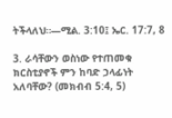ትችላለህ።—ሚል. 3:10፤ ኤር. 17:7, 8

3. ራሳቸውን ወስነው የተጠመቁ ክርስቲያኖች ምን ከባድ ኃላፊነት አለባቸው? (መክብብ 5:4, 5)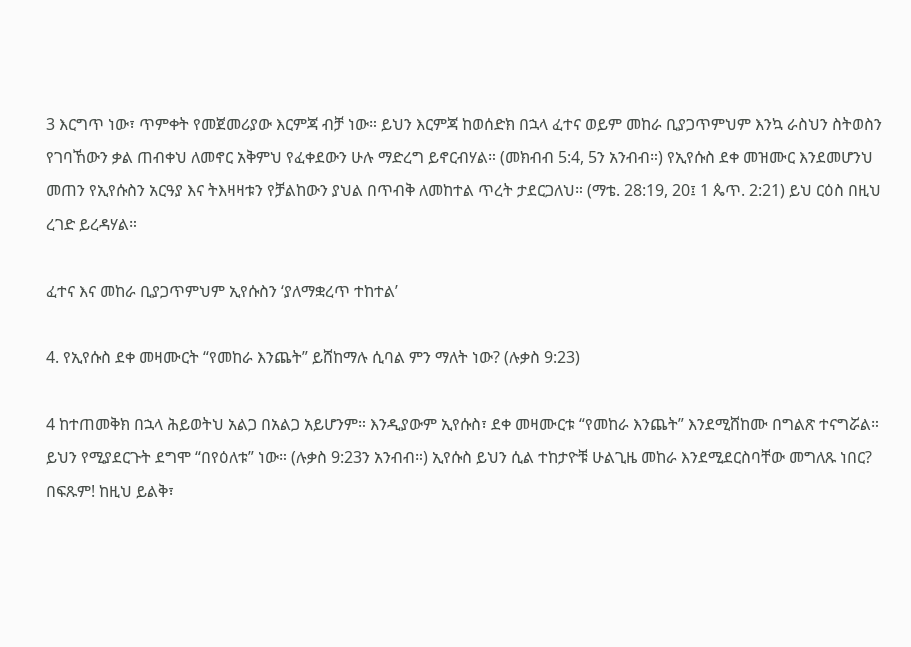3 እርግጥ ነው፣ ጥምቀት የመጀመሪያው እርምጃ ብቻ ነው። ይህን እርምጃ ከወሰድክ በኋላ ፈተና ወይም መከራ ቢያጋጥምህም እንኳ ራስህን ስትወስን የገባኸውን ቃል ጠብቀህ ለመኖር አቅምህ የፈቀደውን ሁሉ ማድረግ ይኖርብሃል። (መክብብ 5:4, 5ን አንብብ።) የኢየሱስ ደቀ መዝሙር እንደመሆንህ መጠን የኢየሱስን አርዓያ እና ትእዛዛቱን የቻልከውን ያህል በጥብቅ ለመከተል ጥረት ታደርጋለህ። (ማቴ. 28:19, 20፤ 1 ጴጥ. 2:21) ይህ ርዕስ በዚህ ረገድ ይረዳሃል።

ፈተና እና መከራ ቢያጋጥምህም ኢየሱስን ‘ያለማቋረጥ ተከተል’

4. የኢየሱስ ደቀ መዛሙርት “የመከራ እንጨት” ይሸከማሉ ሲባል ምን ማለት ነው? (ሉቃስ 9:23)

4 ከተጠመቅክ በኋላ ሕይወትህ አልጋ በአልጋ አይሆንም። እንዲያውም ኢየሱስ፣ ደቀ መዛሙርቱ “የመከራ እንጨት” እንደሚሸከሙ በግልጽ ተናግሯል። ይህን የሚያደርጉት ደግሞ “በየዕለቱ” ነው። (ሉቃስ 9:23ን አንብብ።) ኢየሱስ ይህን ሲል ተከታዮቹ ሁልጊዜ መከራ እንደሚደርስባቸው መግለጹ ነበር? በፍጹም! ከዚህ ይልቅ፣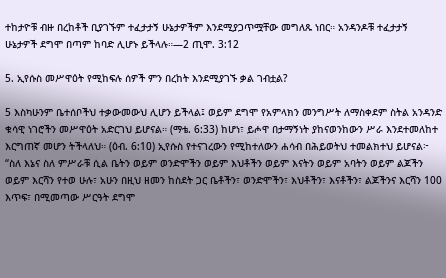ተከታዮቹ ብዙ በረከቶች ቢያገኙም ተፈታታኝ ሁኔታዎችም እንደሚያጋጥሟቸው መግለጹ ነበር። አንዳንዶቹ ተፈታታኝ ሁኔታዎች ደግሞ በጣም ከባድ ሊሆኑ ይችላሉ።—2 ጢሞ. 3:12

5. ኢየሱስ መሥዋዕት የሚከፍሉ ሰዎች ምን በረከት እንደሚያገኙ ቃል ገብቷል?

5 እስካሁንም ቤተሰቦችህ ተቃውመውህ ሊሆን ይችላል፤ ወይም ደግሞ የአምላክን መንግሥት ለማስቀደም ስትል አንዳንድ ቁሳዊ ነገሮችን መሥዋዕት አድርገህ ይሆናል። (ማቴ. 6:33) ከሆነ፣ ይሖዋ በታማኝነት ያከናወንከውን ሥራ እንደተመለከተ እርግጠኛ መሆን ትችላለህ። (ዕብ. 6:10) ኢየሱስ የተናገረውን የሚከተለውን ሐሳብ በሕይወትህ ተመልክተህ ይሆናል፦ “ስለ እኔና ስለ ምሥራቹ ሲል ቤትን ወይም ወንድሞችን ወይም እህቶችን ወይም እናትን ወይም አባትን ወይም ልጆችን ወይም እርሻን የተወ ሁሉ፣ አሁን በዚህ ዘመን ከስደት ጋር ቤቶችን፣ ወንድሞችን፣ እህቶችን፣ እናቶችን፣ ልጆችንና እርሻን 100 እጥፍ፣ በሚመጣው ሥርዓት ደግሞ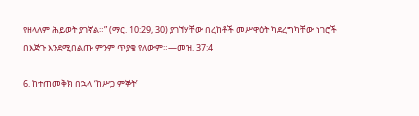የዘላለም ሕይወት ያገኛል።” (ማር. 10:29, 30) ያገኘሃቸው በረከቶች መሥዋዕት ካደረግካቸው ነገሮች በእጅጉ እንደሚበልጡ ምንም ጥያቄ የለውም።—መዝ. 37:4

6. ከተጠመቅክ በኋላ ‘ከሥጋ ምኞት’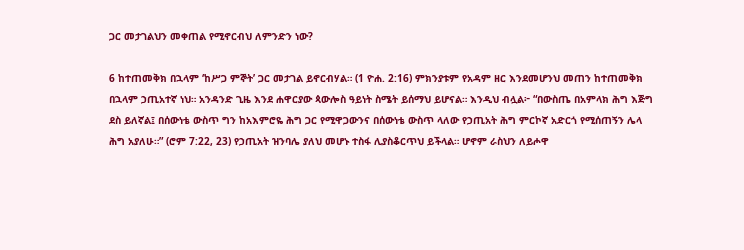ጋር መታገልህን መቀጠል የሚኖርብህ ለምንድን ነው?

6 ከተጠመቅክ በኋላም ‘ከሥጋ ምኞት’ ጋር መታገል ይኖርብሃል። (1 ዮሐ. 2:16) ምክንያቱም የአዳም ዘር እንደመሆንህ መጠን ከተጠመቅክ በኋላም ኃጢአተኛ ነህ። አንዳንድ ጊዜ እንደ ሐዋርያው ጳውሎስ ዓይነት ስሜት ይሰማህ ይሆናል። እንዲህ ብሏል፦ “በውስጤ በአምላክ ሕግ እጅግ ደስ ይለኛል፤ በሰውነቴ ውስጥ ግን ከአእምሮዬ ሕግ ጋር የሚዋጋውንና በሰውነቴ ውስጥ ላለው የኃጢአት ሕግ ምርኮኛ አድርጎ የሚሰጠኝን ሌላ ሕግ አያለሁ።” (ሮም 7:22, 23) የኃጢአት ዝንባሌ ያለህ መሆኑ ተስፋ ሊያስቆርጥህ ይችላል። ሆኖም ራስህን ለይሖዋ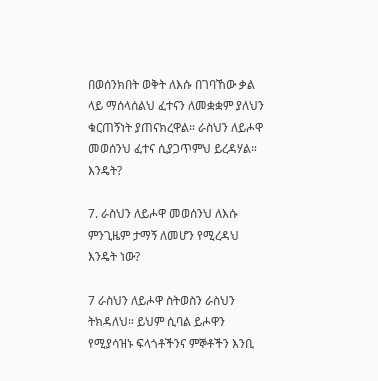በወሰንክበት ወቅት ለእሱ በገባኸው ቃል ላይ ማሰላሰልህ ፈተናን ለመቋቋም ያለህን ቁርጠኝነት ያጠናክረዋል። ራስህን ለይሖዋ መወሰንህ ፈተና ሲያጋጥምህ ይረዳሃል። እንዴት?

7. ራስህን ለይሖዋ መወሰንህ ለእሱ ምንጊዜም ታማኝ ለመሆን የሚረዳህ እንዴት ነው?

7 ራስህን ለይሖዋ ስትወስን ራስህን ትክዳለህ። ይህም ሲባል ይሖዋን የሚያሳዝኑ ፍላጎቶችንና ምኞቶችን እንቢ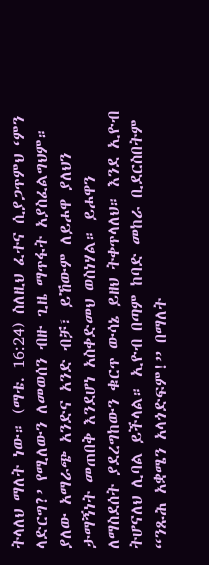ትላለህ ማለት ነው። (ማቴ. 16:24) ስለዚህ ፈተና ሲያጋጥምህ ‘ምን ላድርግ?’ የሚለውን ለመወሰን ብዙ ጊዜ ማጥፋት አያስፈልግህም። ያለው አማራጭ አንድና አንድ ብቻ፣ ይኸውም ለይሖዋ ያለህን ታማኝነት መጠበቅ እንደሆነ አስቀድመህ ወስነሃል። ይሖዋን ለማስደሰት ያደረግከውን ቁርጥ ውሳኔ ይዘህ ትቀጥላለህ። እንደ ኢዮብ ትሆናለህ ሊባል ይችላል። ኢዮብ በጣም ከባድ መከራ ቢደርስበትም “ንጹሕ አቋሜን አላጎድፍም!” በማለት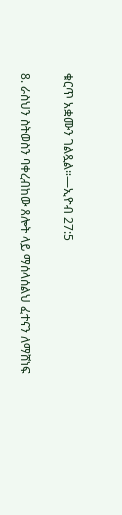ቁርጥ አቋሙን ገልጿል።—ኢዮብ 27:5

8. ራስህን ስትወስን ባቀረብከው ጸሎት ላይ ማሰላሰልህ ፈተናን ለማሸነፍ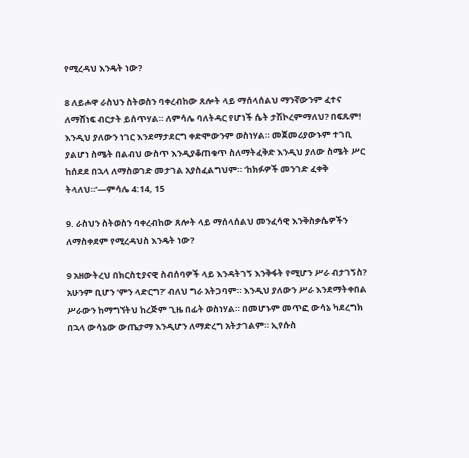የሚረዳህ እንዴት ነው?

8 ለይሖዋ ራስህን ስትወስን ባቀረብከው ጸሎት ላይ ማሰላሰልህ ማንኛውንም ፈተና ለማሸነፍ ብርታት ይሰጥሃል። ለምሳሌ ባለትዳር የሆነች ሴት ታሽኮረምማለህ? በፍጹም! እንዲህ ያለውን ነገር እንደማታደርግ ቀድሞውንም ወስነሃል። መጀመሪያውኑም ተገቢ ያልሆነ ስሜት በልብህ ውስጥ እንዲያቆጠቁጥ ስለማትፈቅድ እንዲህ ያለው ስሜት ሥር ከሰደደ በኋላ ለማስወገድ መታገል አያስፈልግህም። ‘ከክፉዎች መንገድ ፈቀቅ ትላለህ።’—ምሳሌ 4:14, 15

9. ራስህን ስትወስን ባቀረብከው ጸሎት ላይ ማሰላሰልህ መንፈሳዊ እንቅስቃሴዎችን ለማስቀደም የሚረዳህስ እንዴት ነው?

9 አዘውትረህ በክርስቲያናዊ ስብሰባዎች ላይ እንዳትገኝ እንቅፋት የሚሆን ሥራ ብታገኝስ? አሁንም ቢሆን ‘ምን ላድርግ?’ ብለህ ግራ አትጋባም። እንዲህ ያለውን ሥራ እንደማትቀበል ሥራውን ከማግኘትህ ከረጅም ጊዜ በፊት ወስነሃል። በመሆኑም መጥፎ ውሳኔ ካደረግክ በኋላ ውሳኔው ውጤታማ እንዲሆን ለማድረግ አትታገልም። ኢየሱስ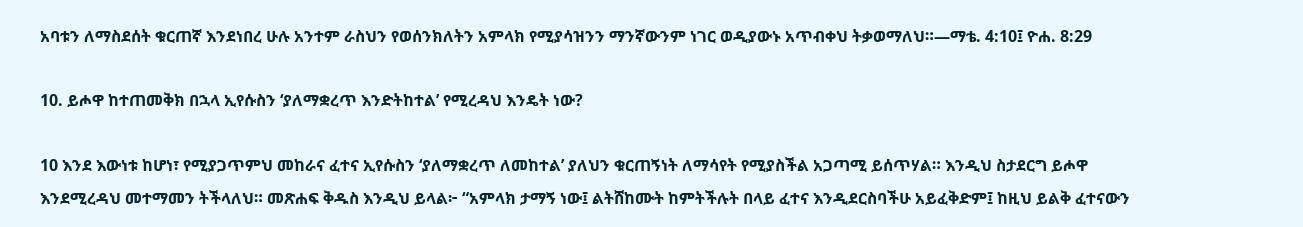አባቱን ለማስደሰት ቁርጠኛ እንደነበረ ሁሉ አንተም ራስህን የወሰንክለትን አምላክ የሚያሳዝንን ማንኛውንም ነገር ወዲያውኑ አጥብቀህ ትቃወማለህ።—ማቴ. 4:10፤ ዮሐ. 8:29

10. ይሖዋ ከተጠመቅክ በኋላ ኢየሱስን ‘ያለማቋረጥ እንድትከተል’ የሚረዳህ እንዴት ነው?

10 እንደ እውነቱ ከሆነ፣ የሚያጋጥምህ መከራና ፈተና ኢየሱስን ‘ያለማቋረጥ ለመከተል’ ያለህን ቁርጠኝነት ለማሳየት የሚያስችል አጋጣሚ ይሰጥሃል። እንዲህ ስታደርግ ይሖዋ እንደሚረዳህ መተማመን ትችላለህ። መጽሐፍ ቅዱስ እንዲህ ይላል፦ “አምላክ ታማኝ ነው፤ ልትሸከሙት ከምትችሉት በላይ ፈተና እንዲደርስባችሁ አይፈቅድም፤ ከዚህ ይልቅ ፈተናውን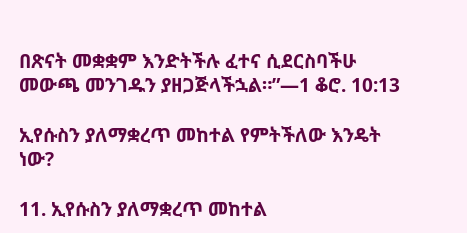በጽናት መቋቋም እንድትችሉ ፈተና ሲደርስባችሁ መውጫ መንገዱን ያዘጋጅላችኋል።”—1 ቆሮ. 10:13

ኢየሱስን ያለማቋረጥ መከተል የምትችለው እንዴት ነው?

11. ኢየሱስን ያለማቋረጥ መከተል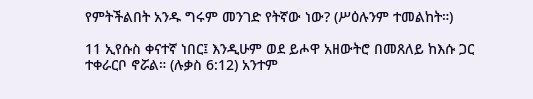የምትችልበት አንዱ ግሩም መንገድ የትኛው ነው? (ሥዕሉንም ተመልከት።)

11 ኢየሱስ ቀናተኛ ነበር፤ እንዲሁም ወደ ይሖዋ አዘውትሮ በመጸለይ ከእሱ ጋር ተቀራርቦ ኖሯል። (ሉቃስ 6:12) አንተም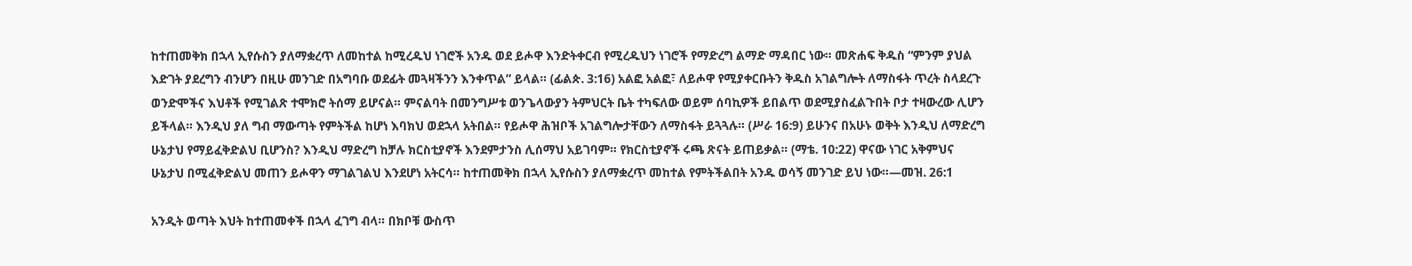ከተጠመቅክ በኋላ ኢየሱስን ያለማቋረጥ ለመከተል ከሚረዱህ ነገሮች አንዱ ወደ ይሖዋ እንድትቀርብ የሚረዱህን ነገሮች የማድረግ ልማድ ማዳበር ነው። መጽሐፍ ቅዱስ “ምንም ያህል እድገት ያደረግን ብንሆን በዚሁ መንገድ በአግባቡ ወደፊት መጓዛችንን እንቀጥል” ይላል። (ፊልጵ. 3:16) አልፎ አልፎ፣ ለይሖዋ የሚያቀርቡትን ቅዱስ አገልግሎት ለማስፋት ጥረት ስላደረጉ ወንድሞችና እህቶች የሚገልጽ ተሞክሮ ትሰማ ይሆናል። ምናልባት በመንግሥቱ ወንጌላውያን ትምህርት ቤት ተካፍለው ወይም ሰባኪዎች ይበልጥ ወደሚያስፈልጉበት ቦታ ተዛውረው ሊሆን ይችላል። እንዲህ ያለ ግብ ማውጣት የምትችል ከሆነ እባክህ ወደኋላ አትበል። የይሖዋ ሕዝቦች አገልግሎታቸውን ለማስፋት ይጓጓሉ። (ሥራ 16:9) ይሁንና በአሁኑ ወቅት እንዲህ ለማድረግ ሁኔታህ የማይፈቅድልህ ቢሆንስ? እንዲህ ማድረግ ከቻሉ ክርስቲያኖች እንደምታንስ ሊሰማህ አይገባም። የክርስቲያኖች ሩጫ ጽናት ይጠይቃል። (ማቴ. 10:22) ዋናው ነገር አቅምህና ሁኔታህ በሚፈቅድልህ መጠን ይሖዋን ማገልገልህ እንደሆነ አትርሳ። ከተጠመቅክ በኋላ ኢየሱስን ያለማቋረጥ መከተል የምትችልበት አንዱ ወሳኝ መንገድ ይህ ነው።—መዝ. 26:1

አንዲት ወጣት እህት ከተጠመቀች በኋላ ፈገግ ብላ። በክቦቹ ውስጥ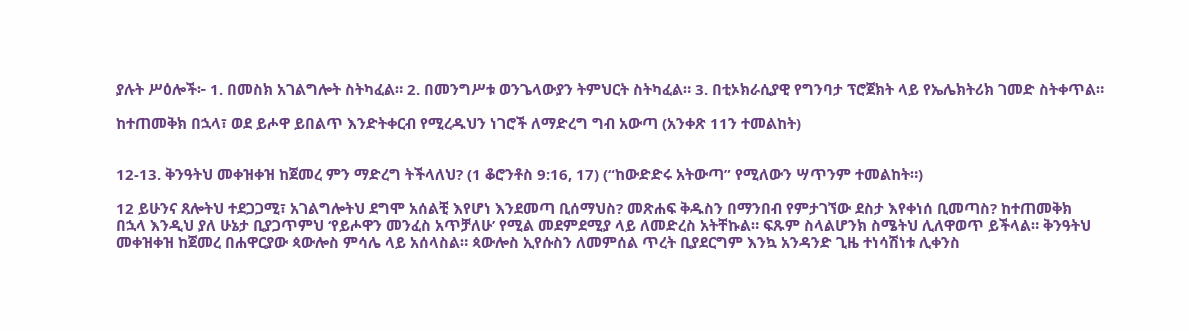ያሉት ሥዕሎች፦ 1. በመስክ አገልግሎት ስትካፈል። 2. በመንግሥቱ ወንጌላውያን ትምህርት ስትካፈል። 3. በቲኦክራሲያዊ የግንባታ ፕሮጀክት ላይ የኤሌክትሪክ ገመድ ስትቀጥል።

ከተጠመቅክ በኋላ፣ ወደ ይሖዋ ይበልጥ እንድትቀርብ የሚረዱህን ነገሮች ለማድረግ ግብ አውጣ (አንቀጽ 11ን ተመልከት)


12-13. ቅንዓትህ መቀዝቀዝ ከጀመረ ምን ማድረግ ትችላለህ? (1 ቆሮንቶስ 9:16, 17) (“ከውድድሩ አትውጣ” የሚለውን ሣጥንም ተመልከት።)

12 ይሁንና ጸሎትህ ተደጋጋሚ፣ አገልግሎትህ ደግሞ አሰልቺ እየሆነ እንደመጣ ቢሰማህስ? መጽሐፍ ቅዱስን በማንበብ የምታገኘው ደስታ እየቀነሰ ቢመጣስ? ከተጠመቅክ በኋላ እንዲህ ያለ ሁኔታ ቢያጋጥምህ ‘የይሖዋን መንፈስ አጥቻለሁ’ የሚል መደምደሚያ ላይ ለመድረስ አትቸኩል። ፍጹም ስላልሆንክ ስሜትህ ሊለዋወጥ ይችላል። ቅንዓትህ መቀዝቀዝ ከጀመረ በሐዋርያው ጳውሎስ ምሳሌ ላይ አሰላስል። ጳውሎስ ኢየሱስን ለመምሰል ጥረት ቢያደርግም እንኳ አንዳንድ ጊዜ ተነሳሽነቱ ሊቀንስ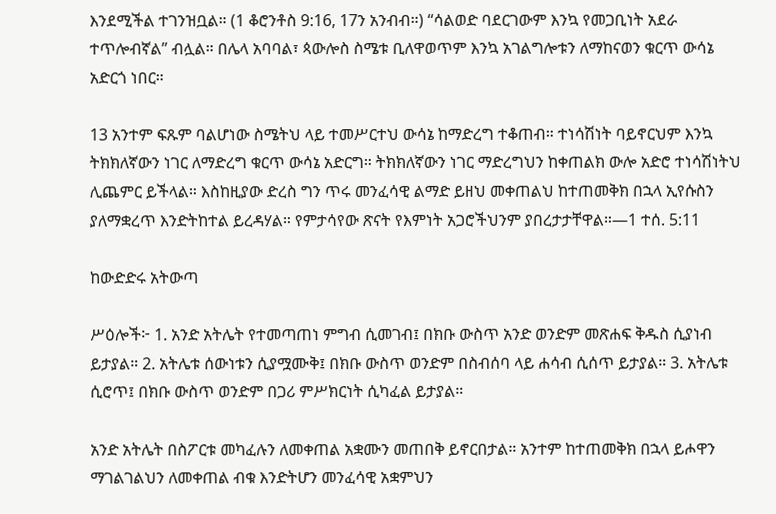እንደሚችል ተገንዝቧል። (1 ቆሮንቶስ 9:16, 17ን አንብብ።) “ሳልወድ ባደርገውም እንኳ የመጋቢነት አደራ ተጥሎብኛል” ብሏል። በሌላ አባባል፣ ጳውሎስ ስሜቱ ቢለዋወጥም እንኳ አገልግሎቱን ለማከናወን ቁርጥ ውሳኔ አድርጎ ነበር።

13 አንተም ፍጹም ባልሆነው ስሜትህ ላይ ተመሥርተህ ውሳኔ ከማድረግ ተቆጠብ። ተነሳሽነት ባይኖርህም እንኳ ትክክለኛውን ነገር ለማድረግ ቁርጥ ውሳኔ አድርግ። ትክክለኛውን ነገር ማድረግህን ከቀጠልክ ውሎ አድሮ ተነሳሽነትህ ሊጨምር ይችላል። እስከዚያው ድረስ ግን ጥሩ መንፈሳዊ ልማድ ይዘህ መቀጠልህ ከተጠመቅክ በኋላ ኢየሱስን ያለማቋረጥ እንድትከተል ይረዳሃል። የምታሳየው ጽናት የእምነት አጋሮችህንም ያበረታታቸዋል።—1 ተሰ. 5:11

ከውድድሩ አትውጣ

ሥዕሎች፦ 1. አንድ አትሌት የተመጣጠነ ምግብ ሲመገብ፤ በክቡ ውስጥ አንድ ወንድም መጽሐፍ ቅዱስ ሲያነብ ይታያል። 2. አትሌቱ ሰውነቱን ሲያሟሙቅ፤ በክቡ ውስጥ ወንድም በስብሰባ ላይ ሐሳብ ሲሰጥ ይታያል። 3. አትሌቱ ሲሮጥ፤ በክቡ ውስጥ ወንድም በጋሪ ምሥክርነት ሲካፈል ይታያል።

አንድ አትሌት በስፖርቱ መካፈሉን ለመቀጠል አቋሙን መጠበቅ ይኖርበታል። አንተም ከተጠመቅክ በኋላ ይሖዋን ማገልገልህን ለመቀጠል ብቁ እንድትሆን መንፈሳዊ አቋምህን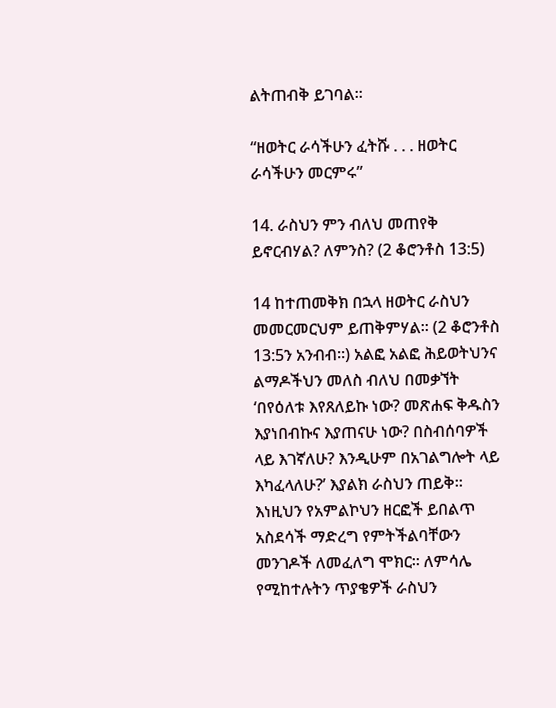ልትጠብቅ ይገባል።

“ዘወትር ራሳችሁን ፈትሹ . . . ዘወትር ራሳችሁን መርምሩ”

14. ራስህን ምን ብለህ መጠየቅ ይኖርብሃል? ለምንስ? (2 ቆሮንቶስ 13:5)

14 ከተጠመቅክ በኋላ ዘወትር ራስህን መመርመርህም ይጠቅምሃል። (2 ቆሮንቶስ 13:5ን አንብብ።) አልፎ አልፎ ሕይወትህንና ልማዶችህን መለስ ብለህ በመቃኘት ‘በየዕለቱ እየጸለይኩ ነው? መጽሐፍ ቅዱስን እያነበብኩና እያጠናሁ ነው? በስብሰባዎች ላይ እገኛለሁ? እንዲሁም በአገልግሎት ላይ እካፈላለሁ?’ እያልክ ራስህን ጠይቅ። እነዚህን የአምልኮህን ዘርፎች ይበልጥ አስደሳች ማድረግ የምትችልባቸውን መንገዶች ለመፈለግ ሞክር። ለምሳሌ የሚከተሉትን ጥያቄዎች ራስህን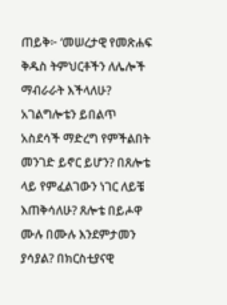ጠይቅ፦ ‘መሠረታዊ የመጽሐፍ ቅዱስ ትምህርቶችን ለሌሎች ማብራራት እችላለሁ? አገልግሎቴን ይበልጥ አስደሳች ማድረግ የምችልበት መንገድ ይኖር ይሆን? በጸሎቴ ላይ የምፈልገውን ነገር ለይቼ እጠቅሳለሁ? ጸሎቴ በይሖዋ ሙሉ በሙሉ እንደምታመን ያሳያል? በክርስቲያናዊ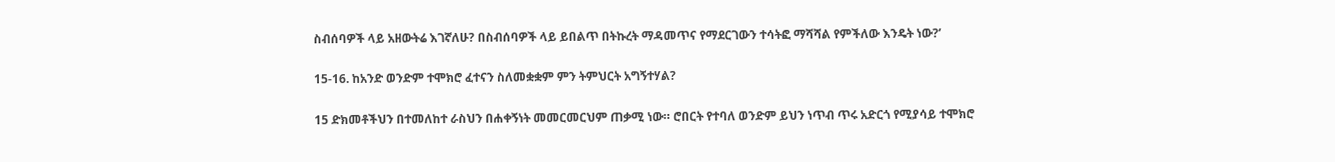ስብሰባዎች ላይ አዘውትሬ እገኛለሁ? በስብሰባዎች ላይ ይበልጥ በትኩረት ማዳመጥና የማደርገውን ተሳትፎ ማሻሻል የምችለው እንዴት ነው?’

15-16. ከአንድ ወንድም ተሞክሮ ፈተናን ስለመቋቋም ምን ትምህርት አግኝተሃል?

15 ድክመቶችህን በተመለከተ ራስህን በሐቀኝነት መመርመርህም ጠቃሚ ነው። ሮበርት የተባለ ወንድም ይህን ነጥብ ጥሩ አድርጎ የሚያሳይ ተሞክሮ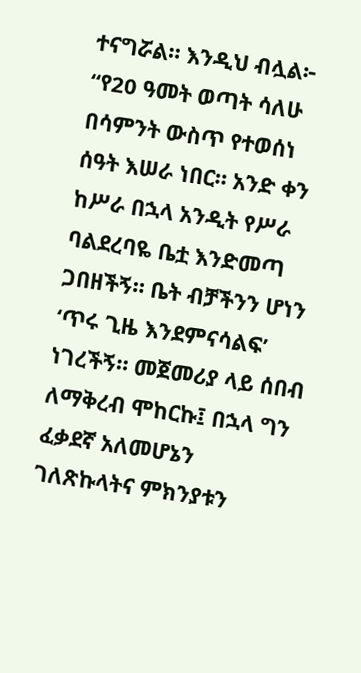ተናግሯል። እንዲህ ብሏል፦ “የ20 ዓመት ወጣት ሳለሁ በሳምንት ውስጥ የተወሰነ ሰዓት እሠራ ነበር። አንድ ቀን ከሥራ በኋላ አንዲት የሥራ ባልደረባዬ ቤቷ እንድመጣ ጋበዘችኝ። ቤት ብቻችንን ሆነን ‘ጥሩ ጊዜ እንደምናሳልፍ’ ነገረችኝ። መጀመሪያ ላይ ሰበብ ለማቅረብ ሞከርኩ፤ በኋላ ግን ፈቃደኛ አለመሆኔን ገለጽኩላትና ምክንያቱን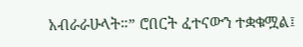አብራራሁላት።” ሮበርት ፈተናውን ተቋቁሟል፤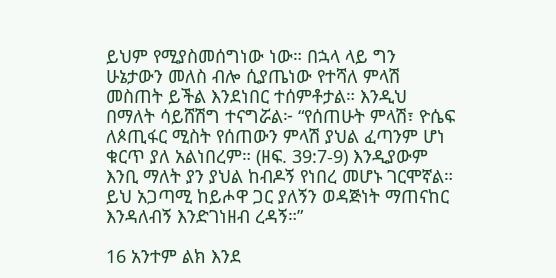ይህም የሚያስመሰግነው ነው። በኋላ ላይ ግን ሁኔታውን መለስ ብሎ ሲያጤነው የተሻለ ምላሽ መስጠት ይችል እንደነበር ተሰምቶታል። እንዲህ በማለት ሳይሸሽግ ተናግሯል፦ “የሰጠሁት ምላሽ፣ ዮሴፍ ለጶጢፋር ሚስት የሰጠውን ምላሽ ያህል ፈጣንም ሆነ ቁርጥ ያለ አልነበረም። (ዘፍ. 39:7-9) እንዲያውም እንቢ ማለት ያን ያህል ከብዶኝ የነበረ መሆኑ ገርሞኛል። ይህ አጋጣሚ ከይሖዋ ጋር ያለኝን ወዳጅነት ማጠናከር እንዳለብኝ እንድገነዘብ ረዳኝ።”

16 አንተም ልክ እንደ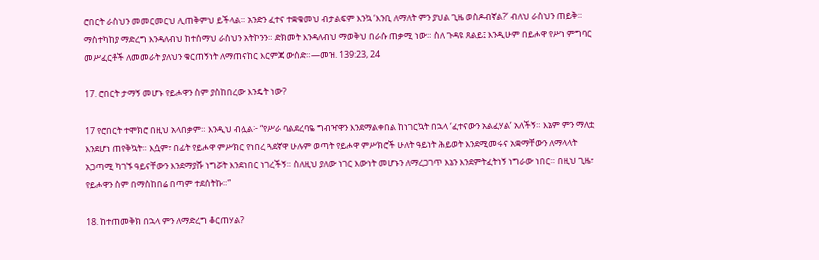ሮበርት ራስህን መመርመርህ ሊጠቅምህ ይችላል። አንድን ፈተና ተቋቁመህ ብታልፍም እንኳ ‘እንቢ ለማለት ምን ያህል ጊዜ ወስዶብኛል?’ ብለህ ራስህን ጠይቅ። ማስተካከያ ማድረግ እንዳለብህ ከተሰማህ ራስህን አትኮንን። ድክመት እንዳለብህ ማወቅህ በራሱ ጠቃሚ ነው። ስለ ጉዳዩ ጸልይ፤ እንዲሁም በይሖዋ የሥነ ምግባር መሥፈርቶች ለመመራት ያለህን ቁርጠኝነት ለማጠናከር እርምጃ ውሰድ።—መዝ. 139:23, 24

17. ሮበርት ታማኝ መሆኑ የይሖዋን ስም ያስከበረው እንዴት ነው?

17 የሮበርት ተሞክሮ በዚህ አላበቃም። እንዲህ ብሏል፦ “የሥራ ባልደረባዬ ግብዣዋን እንደማልቀበል ከነገርኳት በኋላ ‘ፈተናውን አልፈሃል’ አለችኝ። እኔም ምን ማለቷ እንደሆነ ጠየቅኳት። እሷም፣ በፊት የይሖዋ ምሥክር የነበረ ጓደኛዋ ሁሉም ወጣት የይሖዋ ምሥክሮች ሁለት ዓይነት ሕይወት እንደሚመሩና አቋማቸውን ለማላላት አጋጣሚ ካገኙ ዓይናቸውን እንደማያሹ ነግሯት እንደነበር ነገረችኝ። ስለዚህ ያለው ነገር እውነት መሆኑን ለማረጋገጥ እኔን እንደምትፈትነኝ ነግራው ነበር። በዚህ ጊዜ፣ የይሖዋን ስም በማስከበሬ በጣም ተደሰትኩ።”

18. ከተጠመቅክ በኋላ ምን ለማድረግ ቆርጠሃል?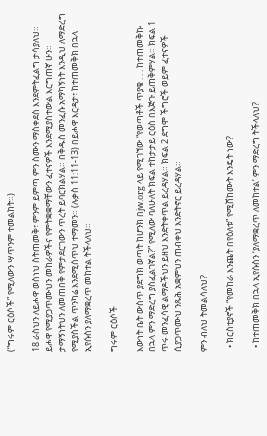(“ግሩም ርዕሶች” የሚለውን ሣጥንም ተመልከት።)

18 ራስህን ለይሖዋ ወስነህ ስትጠመቅ፣ ምንም ይምጣ ምን ስሙን ማስቀደስ እንደምትፈልግ ታሳያለህ። ይሖዋ የሚያጋጥሙህን መከራዎችና የምትቋቋማቸውን ፈተናዎች እንደሚያስተውል እርግጠኛ ሁን። ታማኝነትህን ለመጠበቅ የምታደርገውን ጥረት ይባርክልሃል። በቅዱስ መንፈሱ አማካኝነት እንዲህ ለማድረግ የሚያስችል ጥንካሬ እንደሚሰጥህ ተማመን። (ሉቃስ 11:11-13) በይሖዋ እርዳታ፣ ከተጠመቅክ በኋላ ኢየሱስን ያለማቋረጥ መከተል ትችላለህ።

ግሩም ርዕሶች

እውነት ቤት ውስጥ ያደግክ ወጣት ከሆንክ በjw.org ላይ የሚገኘው “የወጣቶች ጥያቄ . . . ከተጠመቅኩ በኋላ ምን ማድረግ ያስፈልገኛል?” የሚለው ባለሁለት ክፍል ተከታታይ ርዕስ በእጅጉ ይጠቅምሃል። ክፍል 1 ጥሩ መንፈሳዊ ልማዶችህን ይዘህ እንድትቀጥል ይረዳሃል። ክፍል 2 ደግሞ ችግሮች ወይም ፈተናዎች ሲያጋጥሙህ ንጹሕ አቋምህን ጠብቀህ እንድትኖር ይረዳሃል።

ምን ብለህ ትመልሳለህ?

  • ክርስቲያኖች “የመከራ እንጨት በየዕለቱ” የሚሸከሙት እንዴት ነው?

  • ከተጠመቅክ በኋላ ኢየሱስን ‘ያለማቋረጥ ለመከተል’ ምን ማድረግ ትችላለህ?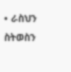• ራስህን ስትወስን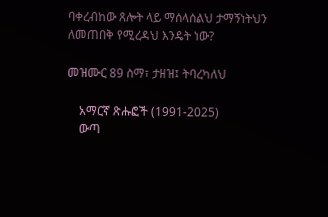ባቀረብከው ጸሎት ላይ ማሰላሰልህ ታማኝነትህን ለመጠበቅ የሚረዳህ እንዴት ነው?

መዝሙር 89 ስማ፣ ታዘዝ፤ ትባረካለህ

    አማርኛ ጽሑፎች (1991-2025)
    ውጣ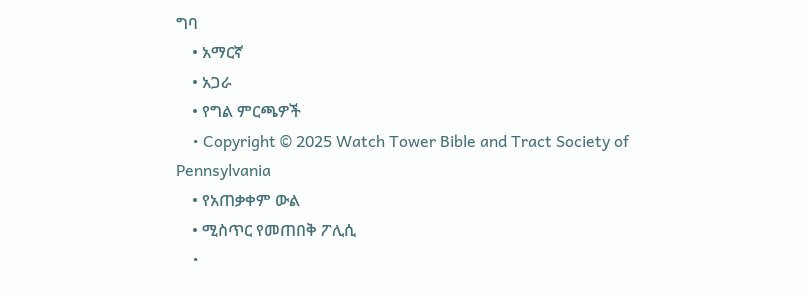ግባ
    • አማርኛ
    • አጋራ
    • የግል ምርጫዎች
    • Copyright © 2025 Watch Tower Bible and Tract Society of Pennsylvania
    • የአጠቃቀም ውል
    • ሚስጥር የመጠበቅ ፖሊሲ
    •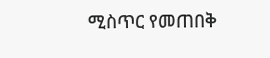ሚስጥር የመጠበቅ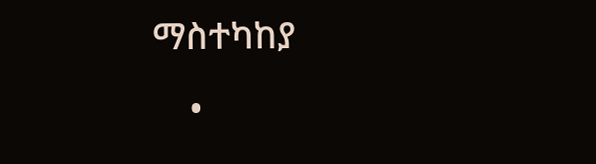ማስተካከያ
    •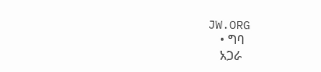JW.ORG
    • ግባ
    አጋራ